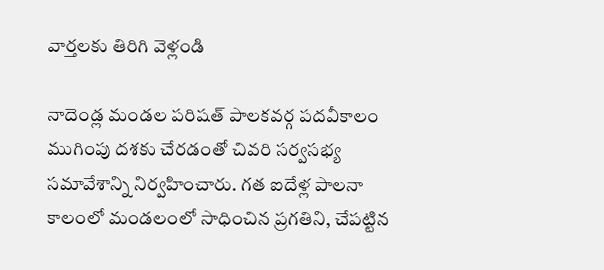వార్తలకు తిరిగి వెళ్లండి

నాదెండ్ల మండల పరిషత్ పాలకవర్గ పదవీకాలం ముగింపు దశకు చేరడంతో చివరి సర్వసభ్య సమావేశాన్ని నిర్వహించారు. గత ఐదేళ్ల పాలనా కాలంలో మండలంలో సాధించిన ప్రగతిని, చేపట్టిన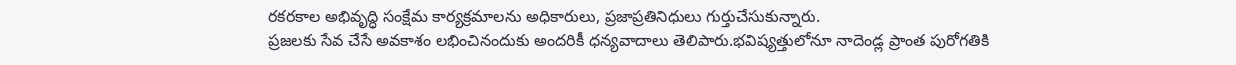రకరకాల అభివృద్ధి సంక్షేమ కార్యక్రమాలను అధికారులు, ప్రజాప్రతినిధులు గుర్తుచేసుకున్నారు.
ప్రజలకు సేవ చేసే అవకాశం లభించినందుకు అందరికీ ధన్యవాదాలు తెలిపారు.భవిష్యత్తులోనూ నాదెండ్ల ప్రాంత పురోగతికి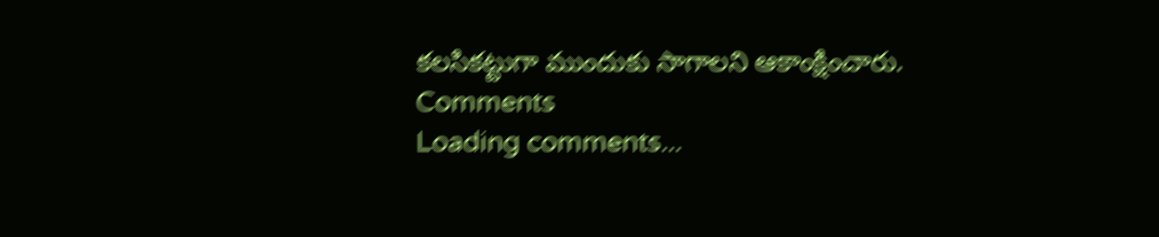కలసికట్టుగా ముందుకు సాగాలని ఆకాంక్షించారు.
Comments
Loading comments...